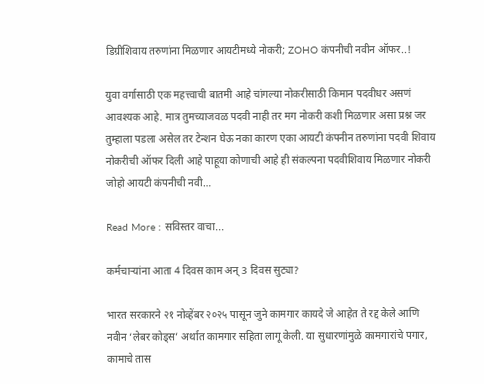डिग्रीशिवाय तरुणांना मिळणार आयटीमध्ये नोकरी; ZOHO कंपनीची नवीन ऑफर..!

युवा वर्गासाठी एक महत्त्वाची बातमी आहे चांगल्या नोकरीसाठी किमान पदवीधर असणं आवश्यक आहे. मात्र तुमच्याजवळ पदवी नाही तर मग नोकरी कशी मिळणार असा प्रश्न जर तुम्हाला पडला असेल तर टेन्शन घेऊ नका कारण एका आयटी कंपनीन तरुणांना पदवी शिवाय नोकरीची ऑफर दिली आहे पाहूया कोणाची आहे ही संकल्पना पदवीशिवाय मिळणार नोकरी जोहो आयटी कंपनीची नवी…

Read More : सविस्तर वाचा...

कर्मचाऱ्यांना आता 4 दिवस काम अन् 3 दिवस सुट्या?

भारत सरकारने २१ नोव्हेंबर २०२५ पासून जुने कामगार कायदे जे आहेत ते रद्द केले आणि नवीन ‘लेबर कोड्स’ अर्थात कामगार सहिता लागू केली. या सुधारणांमुळे कामगारांचे पगार, कामाचे तास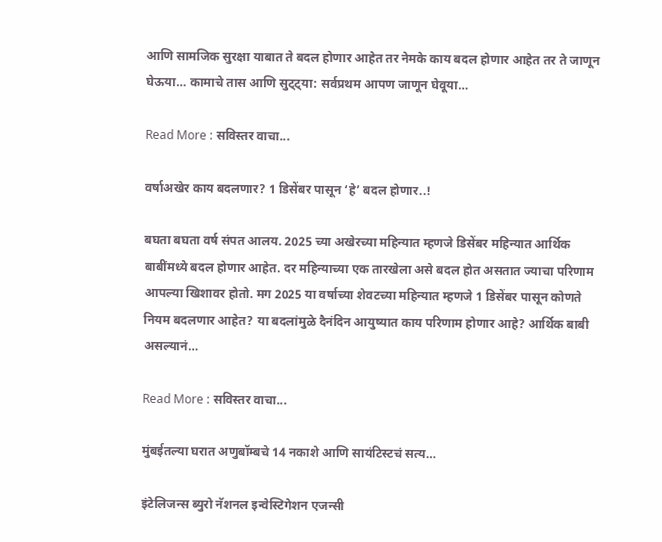आणि सामजिक सुरक्षा याबात ते बदल होणार आहेत तर नेमके काय बदल होणार आहेत तर ते जाणून घेऊया… कामाचे तास आणि सुट्ट्या: सर्वप्रथम आपण जाणून घेवूया…

Read More : सविस्तर वाचा...

वर्षाअखेर काय बदलणार? 1 डिसेंबर पासून ‘हे’ बदल होणार..!

बघता बघता वर्ष संपत आलय. 2025 च्या अखेरच्या महिन्यात म्हणजे डिसेंबर महिन्यात आर्थिक बाबींमध्ये बदल होणार आहेत. दर महिन्याच्या एक तारखेला असे बदल होत असतात ज्याचा परिणाम आपल्या खिशावर होतो. मग 2025 या वर्षाच्या शेवटच्या महिन्यात म्हणजे 1 डिसेंबर पासून कोणते नियम बदलणार आहेत? या बदलांमुळे दैनंदिन आयुष्यात काय परिणाम होणार आहे? आर्थिक बाबी असल्यानं…

Read More : सविस्तर वाचा...

मुंबईतल्या घरात अणुबॉम्बचे 14 नकाशे आणि सायंटिस्टचं सत्य…

इंटेलिजन्स ब्युरो नॅशनल इन्वेस्टिगेशन एजन्सी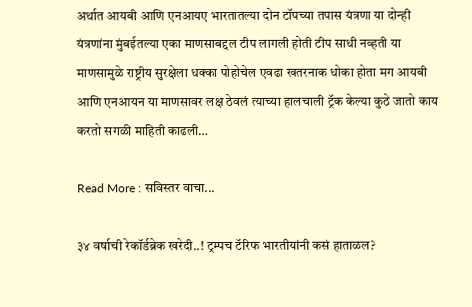अर्थात आयबी आणि एनआयए भारतातल्या दोन टॉपच्या तपास यंत्रणा या दोन्ही यंत्रणांना मुंबईतल्या एका माणसाबद्दल टीप लागली होती टीप साधी नव्हती या माणसामुळे राष्ट्रीय सुरक्षेला धक्का पोहोचेल एवढा खतरनाक धोका होता मग आयबी आणि एनआयन या माणसावर लक्ष ठेवलं त्याच्या हालचाली ट्रॅक केल्या कुठे जातो काय करतो सगळी माहिती काढली…

Read More : सविस्तर वाचा...

३४ वर्षाची रेकॉर्डब्रेक खरेदी..! ट्रम्पच टॅरिफ भारतीयांनी कसं हाताळल?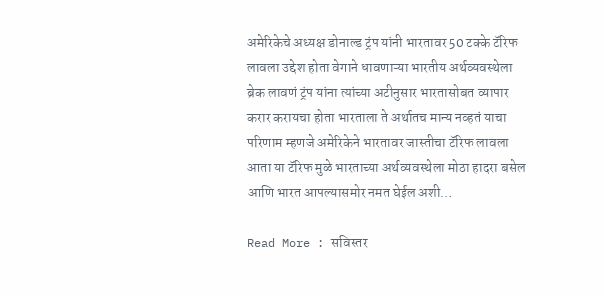अमेरिकेचे अध्यक्ष डोनाल्ड ट्रंप यांनी भारतावर 50 टक्के टॅरिफ लावला उद्देश होता वेगाने धावणाऱ्या भारतीय अर्थव्यवस्थेला ब्रेक लावणं ट्रंप यांना त्यांच्या अटीनुसार भारतासोबत व्यापार करार करायचा होता भारताला ते अर्थातच मान्य नव्हतं याचा परिणाम म्हणजे अमेरिकेने भारतावर जास्तीचा टॅरिफ लावला आता या टॅरिफ मुळे भारताच्या अर्थव्यवस्थेला मोठा हादरा बसेल आणि भारत आपल्यासमोर नमत घेईल अशी…

Read More : सविस्तर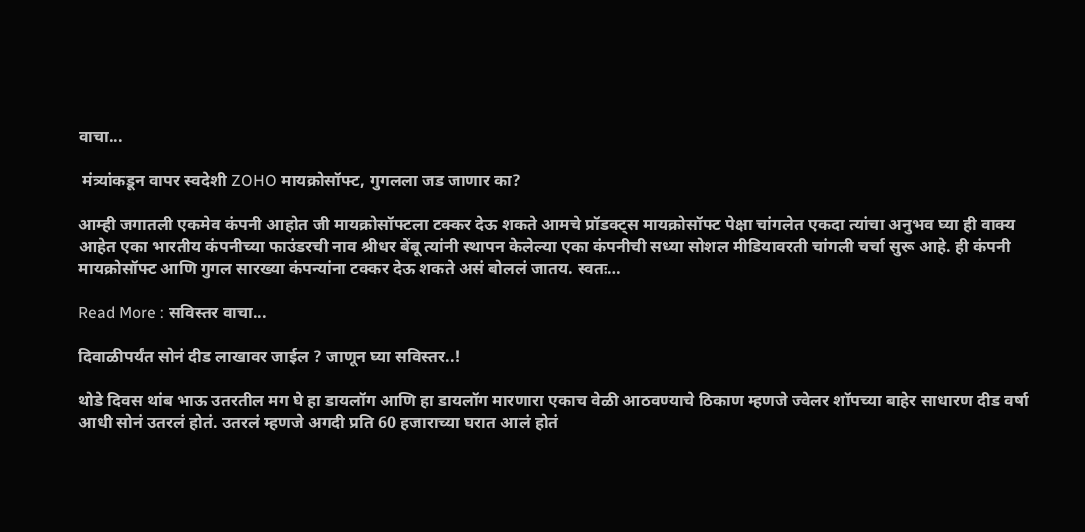वाचा...

 मंत्र्यांकडून वापर स्वदेशी ZOHO मायक्रोसॉफ्ट, गुगलला जड जाणार का?

आम्ही जगातली एकमेव कंपनी आहोत जी मायक्रोसॉफ्टला टक्कर देऊ शकते आमचे प्रॉडक्ट्स मायक्रोसॉफ्ट पेक्षा चांगलेत एकदा त्यांचा अनुभव घ्या ही वाक्य आहेत एका भारतीय कंपनीच्या फाउंडरची नाव श्रीधर बेंबू त्यांनी स्थापन केलेल्या एका कंपनीची सध्या सोशल मीडियावरती चांगली चर्चा सुरू आहे. ही कंपनी मायक्रोसॉफ्ट आणि गुगल सारख्या कंपन्यांना टक्कर देऊ शकते असं बोललं जातय. स्वतः…

Read More : सविस्तर वाचा...

दिवाळीपर्यंत सोनं दीड लाखावर जाईल ? जाणून घ्या सविस्तर..!

थोडे दिवस थांब भाऊ उतरतील मग घे हा डायलॉग आणि हा डायलॉग मारणारा एकाच वेळी आठवण्याचे ठिकाण म्हणजे ज्वेलर शॉपच्या बाहेर साधारण दीड वर्षा आधी सोनं उतरलं होतं. उतरलं म्हणजे अगदी प्रति 60 हजाराच्या घरात आलं होतं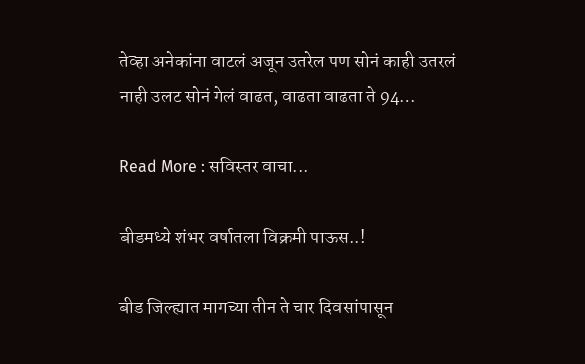तेव्हा अनेकांना वाटलं अजून उतरेल पण सोनं काही उतरलं नाही उलट सोनं गेलं वाढत, वाढता वाढता ते 94…

Read More : सविस्तर वाचा...

बीडमध्ये शंभर वर्षातला विक्रमी पाऊस..!

बीड जिल्ह्यात मागच्या तीन ते चार दिवसांपासून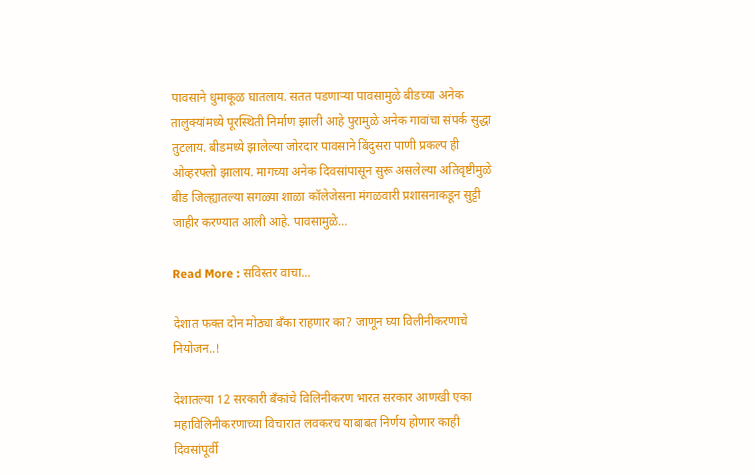पावसाने धुमाकूळ घातलाय. सतत पडणाऱ्या पावसामुळे बीडच्या अनेक तालुक्यांमध्ये पूरस्थिती निर्माण झाली आहे पुरामुळे अनेक गावांचा संपर्क सुद्धा तुटलाय. बीडमध्ये झालेल्या जोरदार पावसाने बिंदुसरा पाणी प्रकल्प ही ओव्हरफ्लो झालाय. मागच्या अनेक दिवसांपासून सुरू असलेल्या अतिवृष्टीमुळे बीड जिल्ह्यातल्या सगळ्या शाळा कॉलेजेसना मंगळवारी प्रशासनाकडून सुट्टी जाहीर करण्यात आली आहे. पावसामुळे…

Read More : सविस्तर वाचा...

देशात फक्त दोन मोठ्या बँका राहणार का? जाणून घ्या विलीनीकरणाचे नियोजन..!

देशातल्या 12 सरकारी बँकांचे विलिनीकरण भारत सरकार आणखी एका महाविलिनीकरणाच्या विचारात लवकरच याबाबत निर्णय होणार काही दिवसांपूर्वी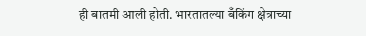ही बातमी आली होती. भारतातल्या बँकिंग क्षेत्राच्या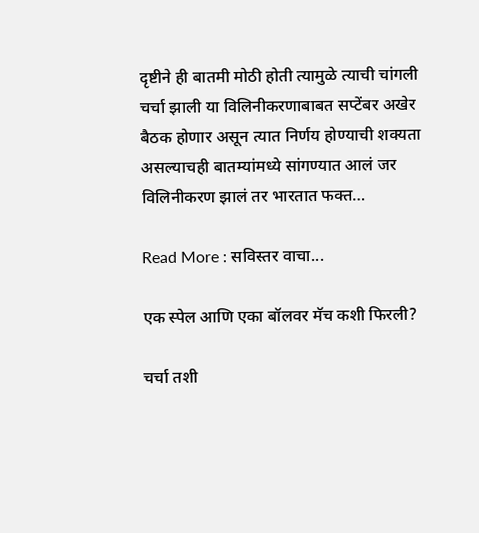दृष्टीने ही बातमी मोठी होती त्यामुळे त्याची चांगली चर्चा झाली या विलिनीकरणाबाबत सप्टेंबर अखेर बैठक होणार असून त्यात निर्णय होण्याची शक्यता असल्याचही बातम्यांमध्ये सांगण्यात आलं जर विलिनीकरण झालं तर भारतात फक्त…

Read More : सविस्तर वाचा...

एक स्पेल आणि एका बॉलवर मॅच कशी फिरली?

चर्चा तशी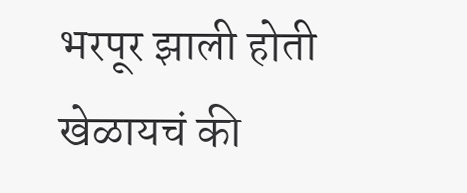भरपूर झाली होती खेळायचं की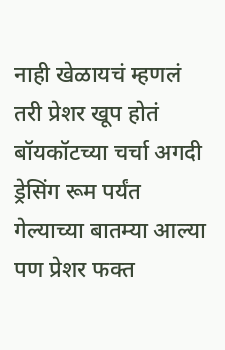नाही खेळायचं म्हणलं तरी प्रेशर खूप होतं बॉयकॉटच्या चर्चा अगदी ड्रेसिंग रूम पर्यंत गेल्याच्या बातम्या आल्या पण प्रेशर फक्त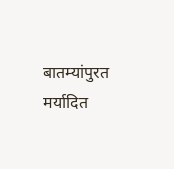बातम्यांपुरत मर्यादित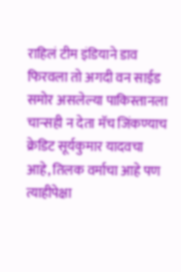राहिलं टीम इंडियाने डाव फिरवला तो अगदी वन साईड समोर असलेल्या पाकिस्तानला चान्सही न देता मॅच जिंकण्याच क्रेडिट सूर्यकुमार यादवचा आहे, तिलक वर्माचा आहे पण त्याहीपेक्षा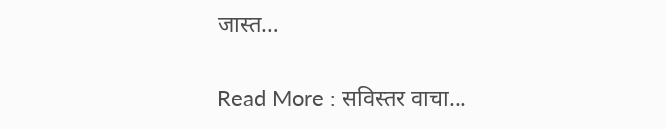जास्त…

Read More : सविस्तर वाचा...